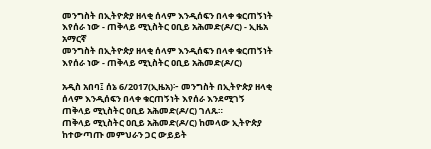መንግስት በኢትዮጵያ ዘላቂ ሰላም እንዲሰፍን በላቀ ቁርጠኝነት እየሰራ ነው - ጠቅላይ ሚኒስትር ዐቢይ አሕመድ(ዶ/ር) - ኢዜአ አማርኛ
መንግስት በኢትዮጵያ ዘላቂ ሰላም እንዲሰፍን በላቀ ቁርጠኝነት እየሰራ ነው - ጠቅላይ ሚኒስትር ዐቢይ አሕመድ(ዶ/ር)

አዲስ አበባ፤ ሰኔ 6/2017(ኢዜአ)፦ መንግስት በኢትዮጵያ ዘላቂ ሰላም እንዲሰፍን በላቀ ቁርጠኝነት እየሰራ እንደሚገኝ ጠቅላይ ሚኒስትር ዐቢይ አሕመድ(ዶ/ር) ገለጹ።
ጠቅላይ ሚኒስትር ዐቢይ አሕመድ(ዶ/ር) ከመላው ኢትዮጵያ ከተውጣጡ መምህራን ጋር ውይይት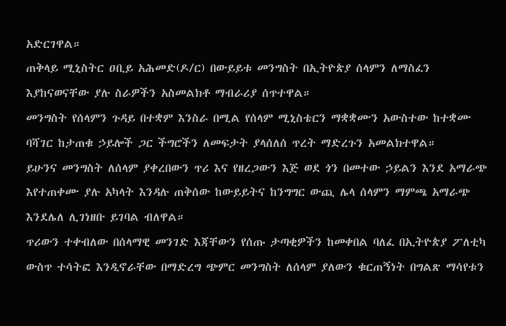አድርገዋል።
ጠቅላይ ሚኒስትር ዐቢይ አሕመድ(ዶ/ር) በውይይቱ መንግስት በኢትዮጵያ ሰላምን ለማስፈን እያከናወናቸው ያሉ ስራዎችን አስመልክቶ ማብራሪያ ሰጥተዋል።
መንግስት የሰላምን ጉዳይ በተቋም እንስራ በሚል የሰላም ሚኒስቴርን ማቋቋሙን አውስተው ከተቋሙ ባሻገር ከታጠቁ ኃይሎች ጋር ችግሮችን ለመፍታት ያላሰለሰ ጥረት ማድረጉን አመልክተዋል።
ይሁንና መንግስት ለሰላም ያቀረበውን ጥሪ እና የዘረጋውን እጅ ወደ ጎን በመተው ኃይልን እንደ አማራጭ እየተጠቀሙ ያሉ አካላት እንዳሉ ጠቅሰው ከውይይትና ከንግግር ውጪ ሌላ ሰላምን ማምጫ አማራጭ እንደሌለ ሊገነዘቡ ይገባል ብለዋል።
ጥሪውን ተቀብለው በሰላማዊ መንገድ እጃቸውን የሰጡ ታጣቂዎችን ከመቀበል ባለፈ በኢትዮጵያ ፖለቲካ ውስጥ ተሳትፎ እንዲኖራቸው በማድረግ ጭምር መንግስት ለሰላም ያለውን ቁርጠኝነት በግልጽ ማሳየቱን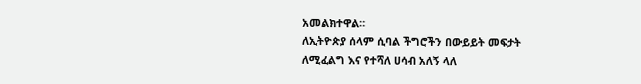አመልክተዋል።
ለኢትዮጵያ ሰላም ሲባል ችግሮችን በውይይት መፍታት ለሚፈልግ እና የተሻለ ሀሳብ አለኝ ላለ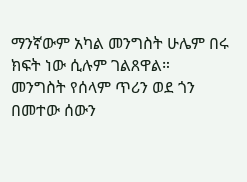ማንኛውም አካል መንግስት ሁሌም በሩ ክፍት ነው ሲሉም ገልጸዋል።
መንግስት የሰላም ጥሪን ወደ ጎን በመተው ሰውን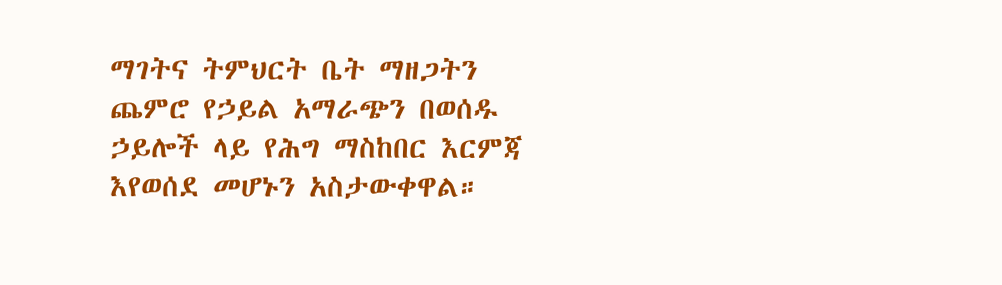ማገትና ትምህርት ቤት ማዘጋትን ጨምሮ የኃይል አማራጭን በወሰዱ ኃይሎች ላይ የሕግ ማስከበር እርምጃ እየወሰደ መሆኑን አስታውቀዋል።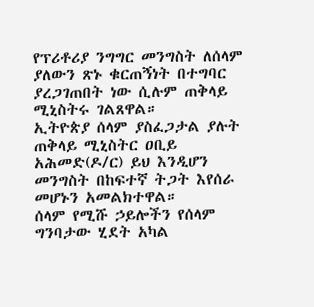የፕሪቶሪያ ንግግር መንግስት ለሰላም ያለውን ጽኑ ቁርጠኝነት በተግባር ያረጋገጠበት ነው ሲሉም ጠቅላይ ሚኒስትሩ ገልጸዋል።
ኢትዮጵያ ሰላም ያስፈጋታል ያሉት ጠቅላይ ሚኒስትር ዐቢይ አሕመድ(ዶ/ር) ይህ እንዲሆን መንግስት በከፍተኛ ትጋት እየሰራ መሆኑን አመልክተዋል።
ሰላም የሚሹ ኃይሎችን የሰላም ግንባታው ሂደት አካል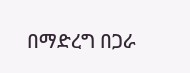በማድረግ በጋራ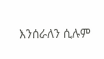እንሰራለን ሲሉም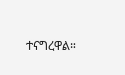ተናግረዋል።